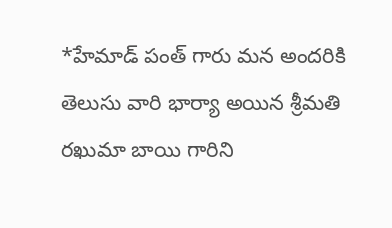*హేమాడ్ పంత్ గారు మన అందరికి తెలుసు వారి భార్యా అయిన శ్రీమతి రఖుమా బాయి గారిని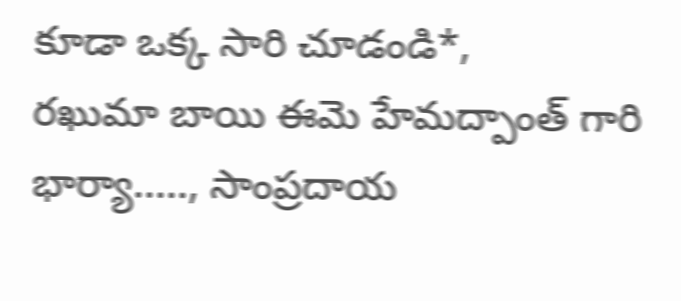కూడా ఒక్క సారి చూడండి*,
రఖుమా బాయి ఈమె హేమద్పాంత్ గారి భార్యా....., సాంప్రదాయ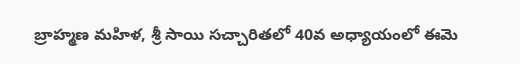బ్రాహ్మణ మహిళ, శ్రీ సాయి సచ్చారితలో 40వ అధ్యాయంలో ఈమె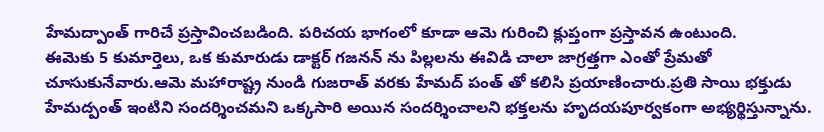హేమద్పాంత్ గారిచే ప్రస్తావించబడింది. పరిచయ భాగంలో కూడా ఆమె గురించి క్లుప్తంగా ప్రస్తావన ఉంటుంది.
ఈమెకు 5 కుమార్తెలు, ఒక కుమారుడు డాక్టర్ గజనన్ ను పిల్లలను ఈవిడి చాలా జాగ్రత్తగా ఎంతో ప్రేమతో చూసుకునేవారు.ఆమె మహారాష్ట్ర నుండి గుజరాత్ వరకు హేమద్ పంత్ తో కలిసి ప్రయాణించారు.ప్రతి సాయి భక్తుడు హేమద్పంత్ ఇంటిని సందర్శించమని ఒక్కసారి అయిన సందర్శించాలని భక్తలను హృదయపూర్వకంగా అభ్యర్థిస్తున్నాను.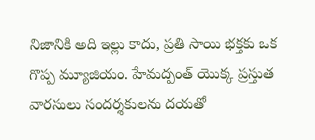నిజానికి అది ఇల్లు కాదు, ప్రతి సాయి భక్తకు ఒక గొప్ప మ్యూజియం. హేమద్పంత్ యొక్క ప్రస్తుత వారసులు సందర్శకులను దయతో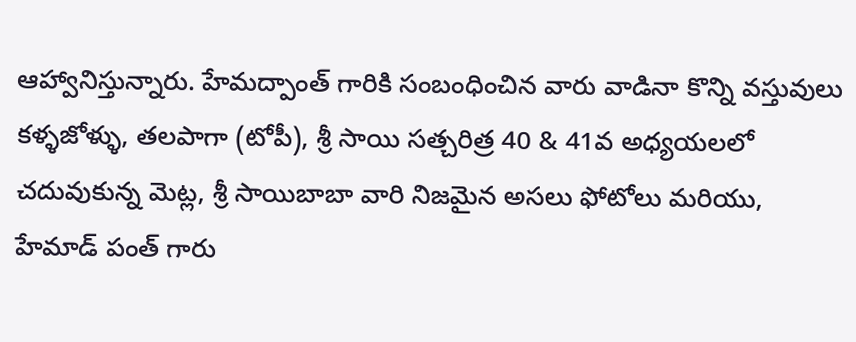ఆహ్వానిస్తున్నారు. హేమద్పాంత్ గారికి సంబంధించిన వారు వాడినా కొన్ని వస్తువులు కళ్ళజోళ్ళు, తలపాగా (టోపీ), శ్రీ సాయి సత్చరిత్ర 40 & 41వ అధ్యయలలో చదువుకున్న మెట్ల, శ్రీ సాయిబాబా వారి నిజమైన అసలు ఫోటోలు మరియు, హేమాడ్ పంత్ గారు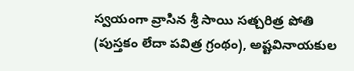స్వయంగా వ్రాసిన శ్రీ సాయి సత్చరిత్ర పోతి (పుస్తకం లేదా పవిత్ర గ్రంథం), అష్టవినాయకుల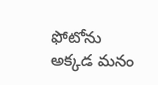ఫోటోను అక్కడ మనం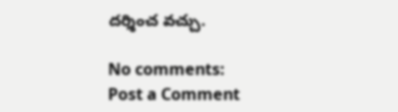దర్శించ వచ్చు.

No comments:
Post a Comment